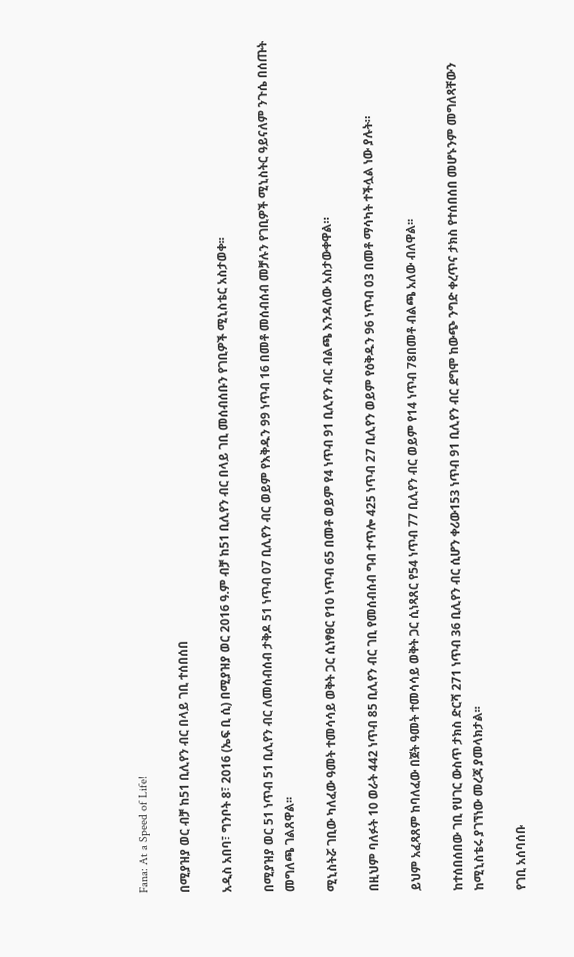Fana: At a Speed of Life!

በሚያዝያ ወር ብቻ ከ51 ቢሊየን ብር በላይ ገቢ ተሰበሰበ

አዲስ አበባ፣ ግንቦት 8፣ 2016 (ኤፍ ቢ ሲ) በሚያዝያ ወር 2016 ዓ.ም ብቻ ከ51 ቢሊየን ብር በላይ ገቢ መሰብሰቡን የገቢዎች ሚኒስቴር አስታወቀ፡፡

በሚያዝያ ወር 51 ነጥብ 51 ቢሊየን ብር ለመሰብሰብ ታቅዶ 51 ነጥብ 07 ቢሊየን ብር ወይም የእቅዱን 99 ነጥብ 16 በመቶ መሰብሰብ መቻሉን የገቢዎች ሚኒስትር ዓይናለም ንጉሴ በሰጡት መግለጫ ገልጸዋል፡፡

ሚኒስትሯ ገቢው ካለፈው ዓመት ተመሳሳይ ወቅት ጋር ሲነፃፀር የ10 ነጥብ 65 በመቶ ወይም የ4 ነጥብ 91 ቢሊየን ብር ብልጫ እንዳለው አስታውቀዋል።

በዚህም ባለፉት 10 ወራት 442 ነጥብ 85 ቢሊየን ብር ገቢ የመሰብሰብ ግብ ተጥሎ 425 ነጥብ 27 ቢሊየን ወይም የዕቅዱን 96 ነጥብ 03 በመቶ ማሳካት ተችሏል ነው ያሉት።

ይህም አፈጻጸም ከባለፈው በጀት ዓመት ተመሳሳይ ወቅት ጋር ሲነጻጸር የ54 ነጥብ 77 ቢሊየን ብር ወይም የ14 ነጥብ 78በመቶ ብልጫ አለው ብለዋል፡፡

ከተሰበሰበው ገቢ የሀገር ውስጥ ታክስ ድርሻ 271 ነጥብ 36 ቢሊየን ብር ሲሆን ቀሪው153 ነጥብ 91 ቢሊየን ብር ደግሞ ከውጭ ንግድ ቀረጥና ታክስ የተሰበሰበ መሆኑንም መግለጻቸውን ከሚኒስቴሩ ያገኘነው መረጃ ያመላክታል፡፡

የገቢ አሰባሰቡ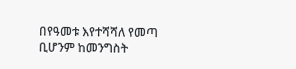በየዓመቱ እየተሻሻለ የመጣ ቢሆንም ከመንግስት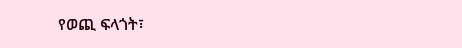የወጪ ፍላጎት፣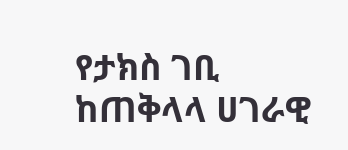የታክስ ገቢ ከጠቅላላ ሀገራዊ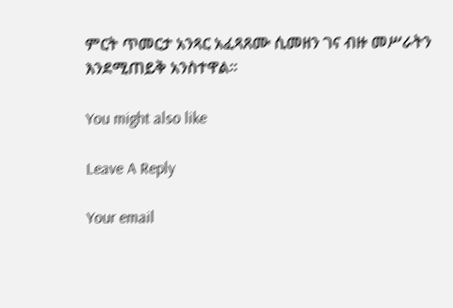ምርት ጥመርታ አንጻር አፈጻጸሙ ሲመዘን ገና ብዙ መሥራትን እንደሚጠይቅ አንስተዋል፡፡

You might also like

Leave A Reply

Your email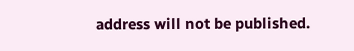address will not be published.